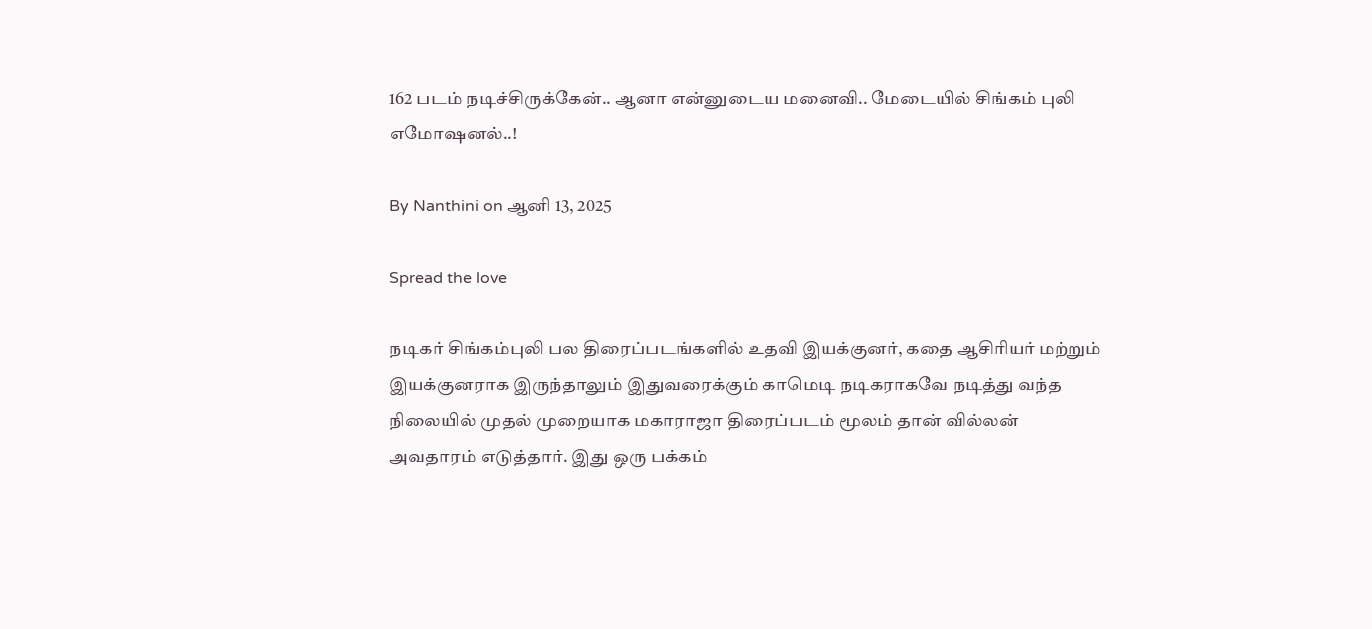162 படம் நடிச்சிருக்கேன்.. ஆனா என்னுடைய மனைவி.. மேடையில் சிங்கம் புலி எமோஷனல்..!

By Nanthini on ஆனி 13, 2025

Spread the love

நடிகர் சிங்கம்புலி பல திரைப்படங்களில் உதவி இயக்குனர், கதை ஆசிரியர் மற்றும் இயக்குனராக இருந்தாலும் இதுவரைக்கும் காமெடி நடிகராகவே நடித்து வந்த நிலையில் முதல் முறையாக மகாராஜா திரைப்படம் மூலம் தான் வில்லன் அவதாரம் எடுத்தார். இது ஒரு பக்கம்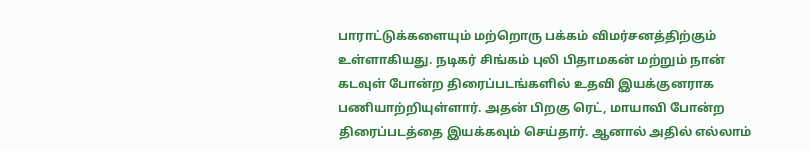பாராட்டுக்களையும் மற்றொரு பக்கம் விமர்சனத்திற்கும் உள்ளாகியது. நடிகர் சிங்கம் புலி பிதாமகன் மற்றும் நான் கடவுள் போன்ற திரைப்படங்களில் உதவி இயக்குனராக பணியாற்றியுள்ளார். அதன் பிறகு ரெட், மாயாவி போன்ற திரைப்படத்தை இயக்கவும் செய்தார். ஆனால் அதில் எல்லாம்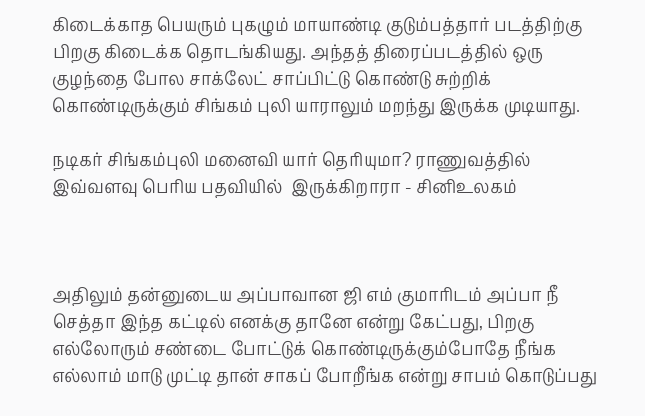கிடைக்காத பெயரும் புகழும் மாயாண்டி குடும்பத்தார் படத்திற்கு பிறகு கிடைக்க தொடங்கியது. அந்தத் திரைப்படத்தில் ஒரு குழந்தை போல சாக்லேட் சாப்பிட்டு கொண்டு சுற்றிக் கொண்டிருக்கும் சிங்கம் புலி யாராலும் மறந்து இருக்க முடியாது.

நடிகர் சிங்கம்புலி மனைவி யார் தெரியுமா? ராணுவத்தில் இவ்வளவு பெரிய பதவியில்  இருக்கிறாரா - சினிஉலகம்



அதிலும் தன்னுடைய அப்பாவான ஜி எம் குமாரிடம் அப்பா நீ செத்தா இந்த கட்டில் எனக்கு தானே என்று கேட்பது, பிறகு எல்லோரும் சண்டை போட்டுக் கொண்டிருக்கும்போதே நீங்க எல்லாம் மாடு முட்டி தான் சாகப் போறீங்க என்று சாபம் கொடுப்பது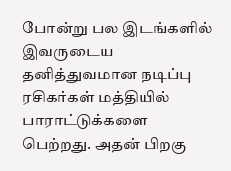போன்று பல இடங்களில் இவருடைய தனித்துவமான நடிப்பு ரசிகர்கள் மத்தியில் பாராட்டுக்களை பெற்றது. அதன் பிறகு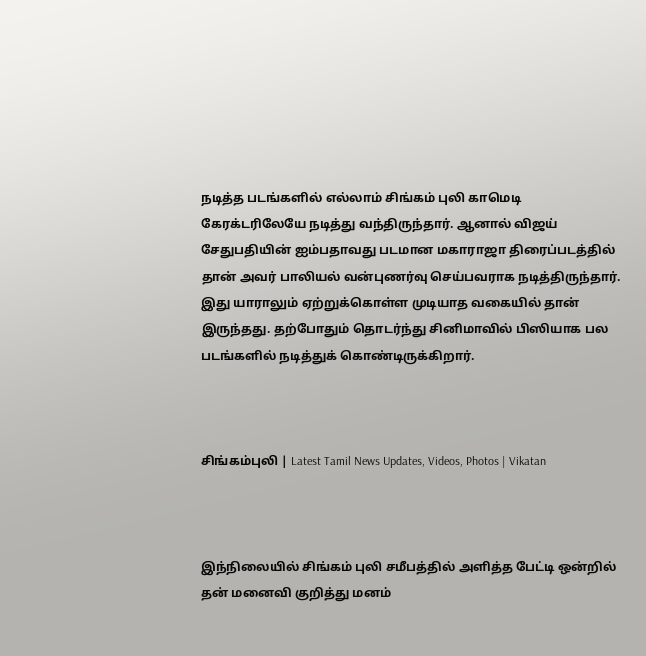நடித்த படங்களில் எல்லாம் சிங்கம் புலி காமெடி கேரக்டரிலேயே நடித்து வந்திருந்தார். ஆனால் விஜய் சேதுபதியின் ஐம்பதாவது படமான மகாராஜா திரைப்படத்தில் தான் அவர் பாலியல் வன்புணர்வு செய்பவராக நடித்திருந்தார். இது யாராலும் ஏற்றுக்கொள்ள முடியாத வகையில் தான் இருந்தது. தற்போதும் தொடர்ந்து சினிமாவில் பிஸியாக பல படங்களில் நடித்துக் கொண்டிருக்கிறார்.



சிங்கம்புலி | Latest Tamil News Updates, Videos, Photos | Vikatan



இந்நிலையில் சிங்கம் புலி சமீபத்தில் அளித்த பேட்டி ஒன்றில் தன் மனைவி குறித்து மனம்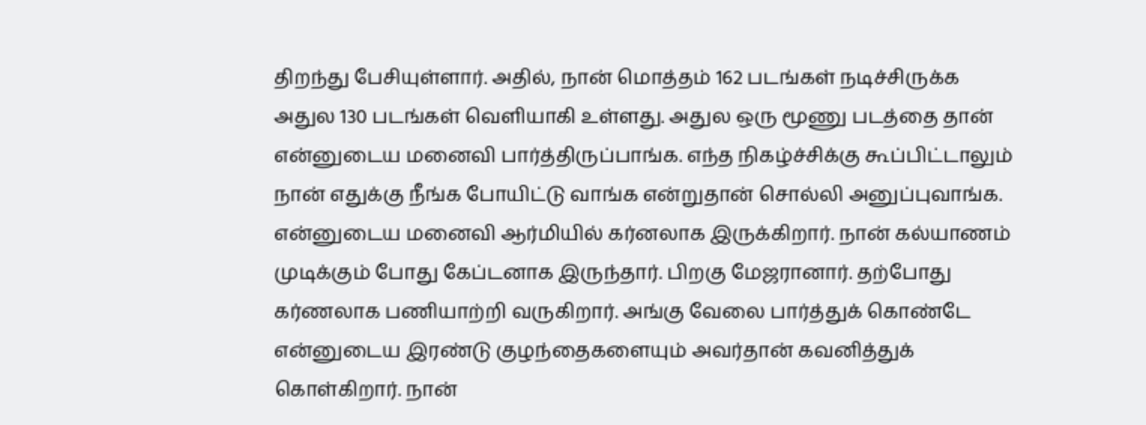திறந்து பேசியுள்ளார். அதில், நான் மொத்தம் 162 படங்கள் நடிச்சிருக்க அதுல 130 படங்கள் வெளியாகி உள்ளது. அதுல ஒரு மூணு படத்தை தான் என்னுடைய மனைவி பார்த்திருப்பாங்க. எந்த நிகழ்ச்சிக்கு கூப்பிட்டாலும் நான் எதுக்கு நீங்க போயிட்டு வாங்க என்றுதான் சொல்லி அனுப்புவாங்க. என்னுடைய மனைவி ஆர்மியில் கர்னலாக இருக்கிறார். நான் கல்யாணம் முடிக்கும் போது கேப்டனாக இருந்தார். பிறகு மேஜரானார். தற்போது கர்ணலாக பணியாற்றி வருகிறார். அங்கு வேலை பார்த்துக் கொண்டே என்னுடைய இரண்டு குழந்தைகளையும் அவர்தான் கவனித்துக் கொள்கிறார். நான்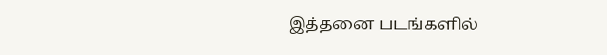இத்தனை படங்களில்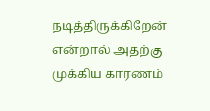நடித்திருக்கிறேன் என்றால் அதற்கு முக்கிய காரணம்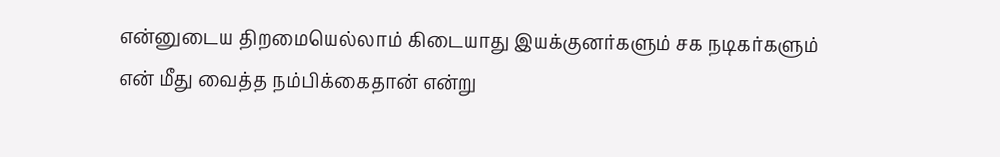என்னுடைய திறமையெல்லாம் கிடையாது இயக்குனர்களும் சக நடிகர்களும் என் மீது வைத்த நம்பிக்கைதான் என்று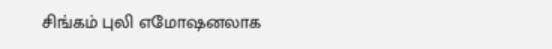சிங்கம் புலி எமோஷனலாக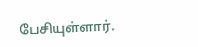பேசியுள்ளார்.